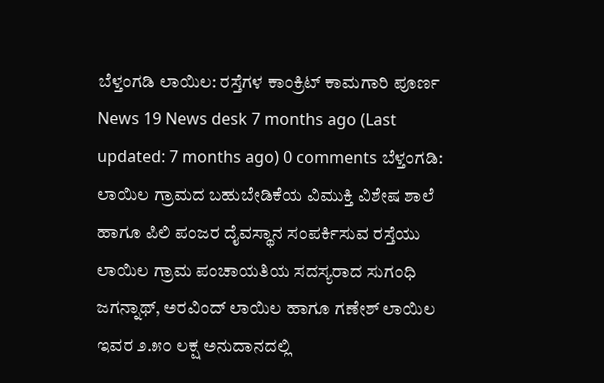ಬೆಳ್ತಂಗಡಿ ಲಾಯಿಲ: ರಸ್ತೆಗಳ ಕಾಂಕ್ರಿಟ್ ಕಾಮಗಾರಿ ಪೂರ್ಣ News 19 News desk 7 months ago (Last updated: 7 months ago) 0 comments ಬೆಳ್ತಂಗಡಿ: ಲಾಯಿಲ ಗ್ರಾಮದ ಬಹುಬೇಡಿಕೆಯ ವಿಮುಕ್ತಿ ವಿಶೇಷ ಶಾಲೆ ಹಾಗೂ ಪಿಲಿ ಪಂಜರ ದೈವಸ್ಥಾನ ಸಂಪರ್ಕಿಸುವ ರಸ್ತೆಯು ಲಾಯಿಲ ಗ್ರಾಮ ಪಂಚಾಯತಿಯ ಸದಸ್ಯರಾದ ಸುಗಂಧಿ ಜಗನ್ನಾಥ್, ಅರವಿಂದ್ ಲಾಯಿಲ ಹಾಗೂ ಗಣೇಶ್ ಲಾಯಿಲ ಇವರ ೨.೫೦ ಲಕ್ಷ ಅನುದಾನದಲ್ಲಿ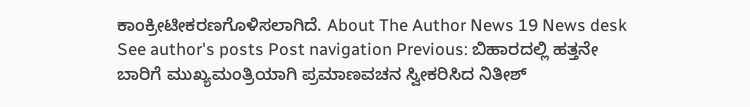ಕಾಂಕ್ರೀಟೀಕರಣಗೊಳಿಸಲಾಗಿದೆ. About The Author News 19 News desk See author's posts Post navigation Previous: ಬಿಹಾರದಲ್ಲಿ ಹತ್ತನೇ ಬಾರಿಗೆ ಮುಖ್ಯಮಂತ್ರಿಯಾಗಿ ಪ್ರಮಾಣವಚನ ಸ್ವೀಕರಿಸಿದ ನಿತೀಶ್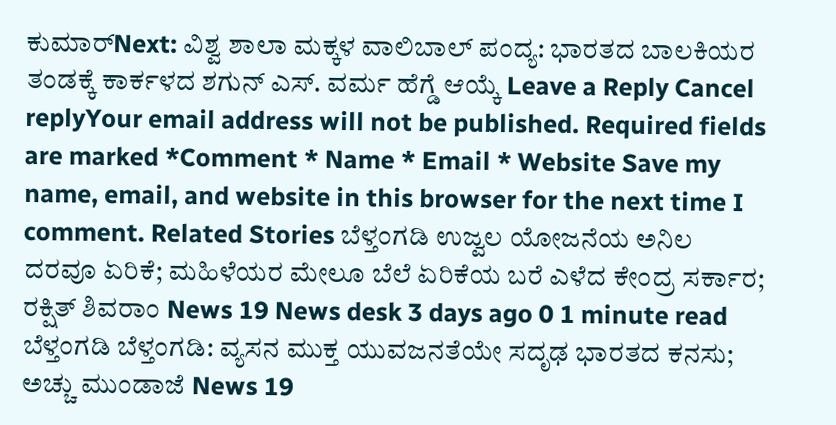ಕುಮಾರ್Next: ವಿಶ್ವ ಶಾಲಾ ಮಕ್ಕಳ ವಾಲಿಬಾಲ್ ಪಂದ್ಯ: ಭಾರತದ ಬಾಲಕಿಯರ ತಂಡಕ್ಕೆ ಕಾರ್ಕಳದ ಶಗುನ್ ಎಸ್. ವರ್ಮ ಹೆಗ್ಡೆ ಆಯ್ಕೆ Leave a Reply Cancel replyYour email address will not be published. Required fields are marked *Comment * Name * Email * Website Save my name, email, and website in this browser for the next time I comment. Related Stories ಬೆಳ್ತಂಗಡಿ ಉಜ್ವಲ ಯೋಜನೆಯ ಅನಿಲ ದರವೂ ಏರಿಕೆ; ಮಹಿಳೆಯರ ಮೇಲೂ ಬೆಲೆ ಏರಿಕೆಯ ಬರೆ ಎಳೆದ ಕೇಂದ್ರ ಸರ್ಕಾರ; ರಕ್ಷಿತ್ ಶಿವರಾಂ News 19 News desk 3 days ago 0 1 minute read ಬೆಳ್ತಂಗಡಿ ಬೆಳ್ತಂಗಡಿ: ವ್ಯಸನ ಮುಕ್ತ ಯುವಜನತೆಯೇ ಸದೃಢ ಭಾರತದ ಕನಸು; ಅಚ್ಚು ಮುಂಡಾಜೆ News 19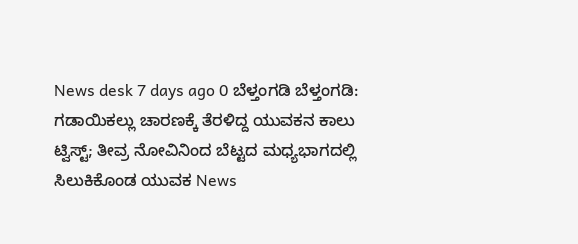News desk 7 days ago 0 ಬೆಳ್ತಂಗಡಿ ಬೆಳ್ತಂಗಡಿ: ಗಡಾಯಿಕಲ್ಲು ಚಾರಣಕ್ಕೆ ತೆರಳಿದ್ದ ಯುವಕನ ಕಾಲು ಟ್ವಿಸ್ಟ್; ತೀವ್ರ ನೋವಿನಿಂದ ಬೆಟ್ಟದ ಮಧ್ಯಭಾಗದಲ್ಲಿ ಸಿಲುಕಿಕೊಂಡ ಯುವಕ News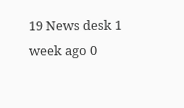19 News desk 1 week ago 0